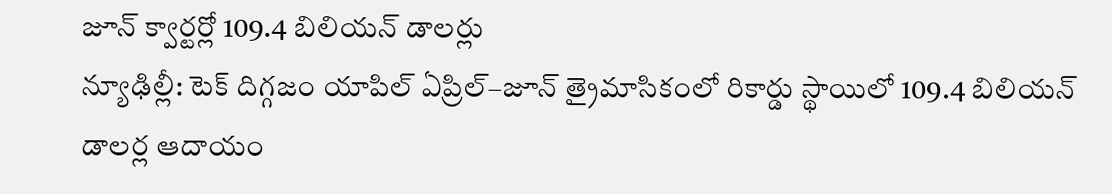జూన్ క్వార్టర్లో 109.4 బిలియన్ డాలర్లు
న్యూఢిల్లీ: టెక్ దిగ్గజం యాపిల్ ఏప్రిల్–జూన్ త్రైమాసికంలో రికార్డు స్థాయిలో 109.4 బిలియన్ డాలర్ల ఆదాయం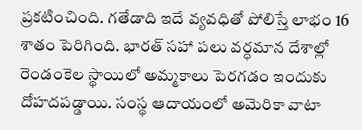ప్రకటించింది. గతేడాది ఇదే వ్యవధితో పోలిస్తే లాభం 16 శాతం పెరిగింది. భారత్ సహా పలు వర్ధమాన దేశాల్లో రెండంకెల స్థాయిలో అమ్మకాలు పెరగడం ఇందుకు దోహదపడ్డాయి. సంస్థ ఆదాయంలో అమెరికా వాటా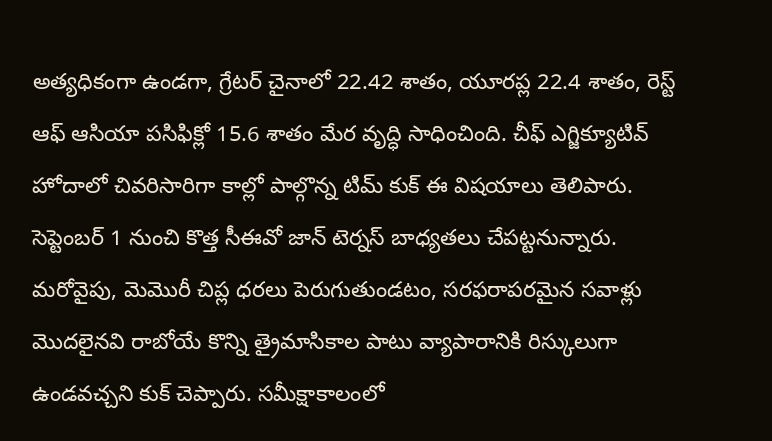అత్యధికంగా ఉండగా, గ్రేటర్ చైనాలో 22.42 శాతం, యూరప్ల 22.4 శాతం, రెస్ట్ ఆఫ్ ఆసియా పసిఫిక్లో 15.6 శాతం మేర వృద్ధి సాధించింది. చీఫ్ ఎగ్జిక్యూటివ్ హోదాలో చివరిసారిగా కాల్లో పాల్గొన్న టిమ్ కుక్ ఈ విషయాలు తెలిపారు.
సెప్టెంబర్ 1 నుంచి కొత్త సీఈవో జాన్ టెర్నస్ బాధ్యతలు చేపట్టనున్నారు. మరోవైపు, మెమొరీ చిప్ల ధరలు పెరుగుతుండటం, సరఫరాపరమైన సవాళ్లు మొదలైనవి రాబోయే కొన్ని త్రైమాసికాల పాటు వ్యాపారానికి రిస్కులుగా ఉండవచ్చని కుక్ చెప్పారు. సమీక్షాకాలంలో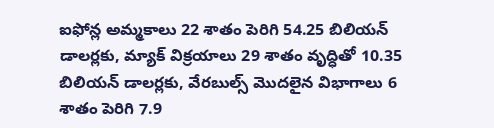ఐఫోన్ల అమ్మకాలు 22 శాతం పెరిగి 54.25 బిలియన్ డాలర్లకు, మ్యాక్ విక్రయాలు 29 శాతం వృద్ధితో 10.35 బిలియన్ డాలర్లకు, వేరబుల్స్ మొదలైన విభాగాలు 6 శాతం పెరిగి 7.9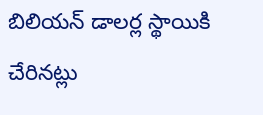బిలియన్ డాలర్ల స్థాయికి చేరినట్లు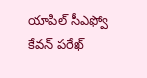యాపిల్ సీఎఫ్వో కేవన్ పరేఖ్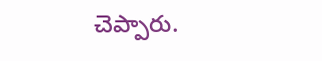చెప్పారు.